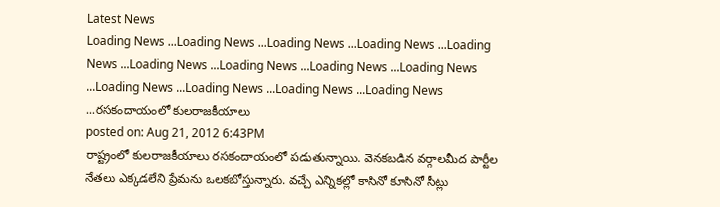Latest News
Loading News ...Loading News ...Loading News ...Loading News ...Loading News ...Loading News ...Loading News ...Loading News ...Loading News ...Loading News ...Loading News ...Loading News ...Loading News ...రసకందాయంలో కులరాజకీయాలు
posted on: Aug 21, 2012 6:43PM
రాష్ట్రంలో కులరాజకీయాలు రసకందాయంలో పడుతున్నాయి. వెనకబడిన వర్గాలమీద పార్టీల నేతలు ఎక్కడలేని ప్రేమను ఒలకబోస్తున్నారు. వచ్చే ఎన్నికల్లో కాసినో కూసినో సీట్లు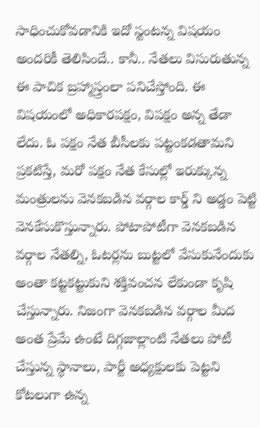సాధించుకోవడానికి ఇదో స్టంటన్న విషయం అందరికీ తెలిసిందే.. కానీ.. నేతలు విసురుతున్న ఈ పాచిక బ్రహ్మాస్త్రంలా పనిచేస్తోంది. ఈ విషయంలో అధికారపక్షం, విపక్షం అన్న తేడా లేదు. ఓ పక్షం నేత బీసీలకు పట్టంకడతామని ప్రకటిస్తే, మరో పక్షం నేత కేసుల్లో ఇరుక్కున్న మంత్రులను వెనకబడిన వర్గాల కార్డ్ ని అడ్డం పెట్టి వెనకేసుకొస్తున్నారు. పోటాపోటీగా వెనకబడిన వర్గాల నేతల్ని, ఓటర్లను బుట్టలో వేసుకునేందుకు అంతా కట్టకట్టుకుని శక్తివంచన లేకుండా కృషి చేస్తున్నారు. నిజంగా వెనకబడిన వర్గాల మీద అంత ప్రేమే ఉంటే దిగ్గజాల్లాంటి నేతలు పోటీ చేస్తున్న స్థానాలు, పార్టీ అధ్యక్షులకు పెట్టని కోటలుగా ఉన్న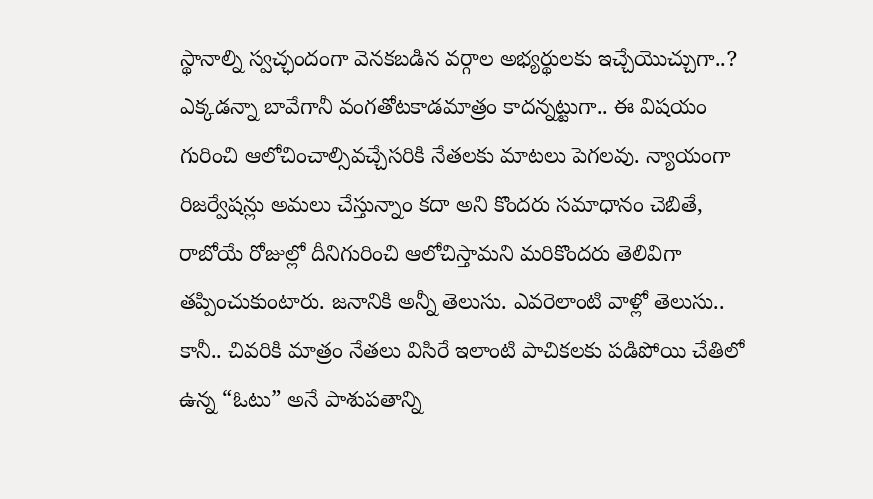స్థానాల్ని స్వచ్ఛందంగా వెనకబడిన వర్గాల అభ్యర్థులకు ఇచ్చేయొచ్చుగా..? ఎక్కడన్నా బావేగానీ వంగతోటకాడమాత్రం కాదన్నట్టుగా.. ఈ విషయం గురించి ఆలోచించాల్సివచ్చేసరికి నేతలకు మాటలు పెగలవు. న్యాయంగా రిజర్వేషన్లు అమలు చేస్తున్నాం కదా అని కొందరు సమాధానం చెబితే, రాబోయే రోజుల్లో దీనిగురించి ఆలోచిస్తామని మరికొందరు తెలివిగా తప్పించుకుంటారు. జనానికి అన్నీ తెలుసు. ఎవరెలాంటి వాళ్లో తెలుసు.. కానీ.. చివరికి మాత్రం నేతలు విసిరే ఇలాంటి పాచికలకు పడిపోయి చేతిలో ఉన్న “ఓటు” అనే పాశుపతాన్ని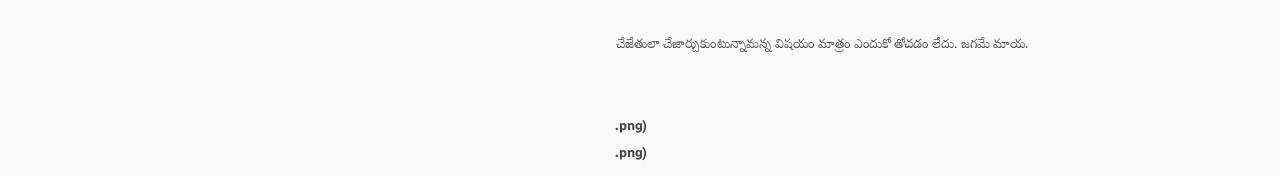చేజేతులా చేజార్చుకుంటున్నామన్న విషయం మాత్రం ఎందుకో తోచడం లేదు. జగమే మాయ.


.png)
.png)